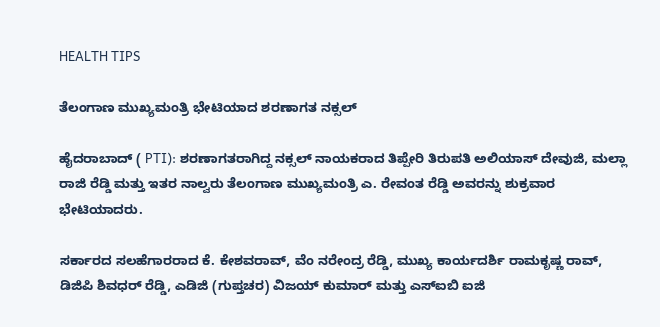HEALTH TIPS

ತೆಲಂಗಾಣ ಮುಖ್ಯಮಂತ್ರಿ ಭೇಟಿಯಾದ ಶರಣಾಗತ ನಕ್ಸಲ್

ಹೈದರಾಬಾದ್‌ ( PTI): ಶರಣಾಗತರಾಗಿದ್ದ ನಕ್ಸಲ್‌ ನಾಯಕರಾದ ತಿಪ್ಪೇರಿ ತಿರುಪತಿ ಅಲಿಯಾಸ್‌ ದೇವುಜಿ, ಮಲ್ಲಾ ರಾಜಿ ರೆಡ್ಡಿ ಮತ್ತು ಇತರ ನಾಲ್ವರು ತೆಲಂಗಾಣ ಮುಖ್ಯಮಂತ್ರಿ ಎ. ರೇವಂತ ರೆಡ್ಡಿ ಅವರನ್ನು ಶುಕ್ರವಾರ ಭೇಟಿಯಾದರು.

ಸರ್ಕಾರದ ಸಲಹೆಗಾರರಾದ ಕೆ. ಕೇಶವರಾವ್, ವೆಂ ನರೇಂದ್ರ ರೆಡ್ಡಿ, ಮುಖ್ಯ ಕಾರ್ಯದರ್ಶಿ ರಾಮಕೃಷ್ಣ ರಾವ್, ಡಿಜಿಪಿ ಶಿವಧರ್ ರೆಡ್ಡಿ, ಎಡಿಜಿ (ಗುಪ್ತಚರ) ವಿಜಯ್ ಕುಮಾರ್ ಮತ್ತು ಎಸ್‌ಐಬಿ ಐಜಿ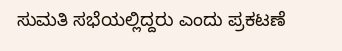ಸುಮತಿ ಸಭೆಯಲ್ಲಿದ್ದರು ಎಂದು ಪ್ರಕಟಣೆ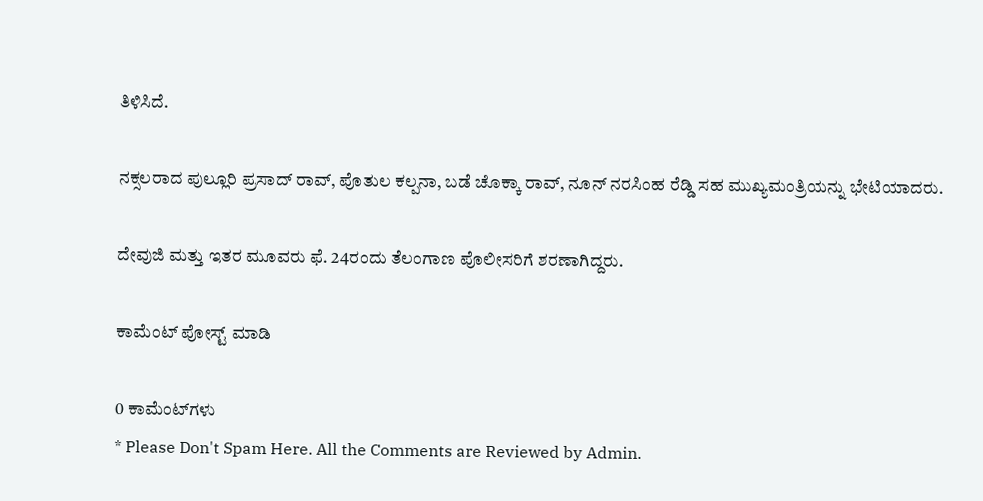ತಿಳಿಸಿದೆ.

ನಕ್ಸಲರಾದ ಪುಲ್ಲೂರಿ ಪ್ರಸಾದ್ ರಾವ್, ಪೊತುಲ ಕಲ್ಪನಾ, ಬಡೆ ಚೊಕ್ಕಾ ರಾವ್, ನೂನ್ ನರಸಿಂಹ ರೆಡ್ಡಿ ಸಹ ಮುಖ್ಯಮಂತ್ರಿಯನ್ನು ಭೇಟಿಯಾದರು.

ದೇವುಜಿ ಮತ್ತು ಇತರ ಮೂವರು ಫೆ. 24ರಂದು ತೆಲಂಗಾಣ ಪೊಲೀಸರಿಗೆ ಶರಣಾಗಿದ್ದರು.

ಕಾಮೆಂಟ್‌‌ ಪೋಸ್ಟ್‌ ಮಾಡಿ

0 ಕಾಮೆಂಟ್‌ಗಳು
* Please Don't Spam Here. All the Comments are Reviewed by Admin.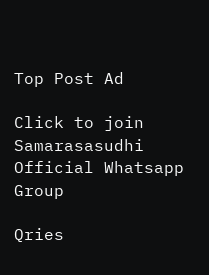Top Post Ad

Click to join Samarasasudhi Official Whatsapp Group

Qries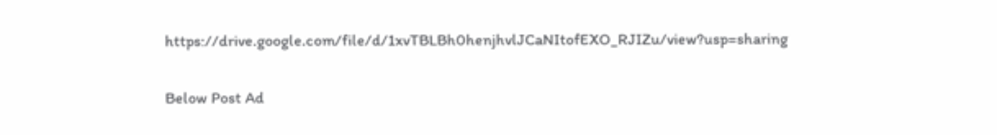https://drive.google.com/file/d/1xvTBLBh0henjhvlJCaNItofEXO_RJIZu/view?usp=sharing

Below Post Ad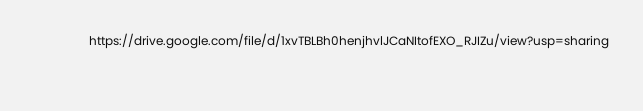https://drive.google.com/file/d/1xvTBLBh0henjhvlJCaNItofEXO_RJIZu/view?usp=sharing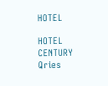HOTEL

HOTEL
CENTURY
Qries